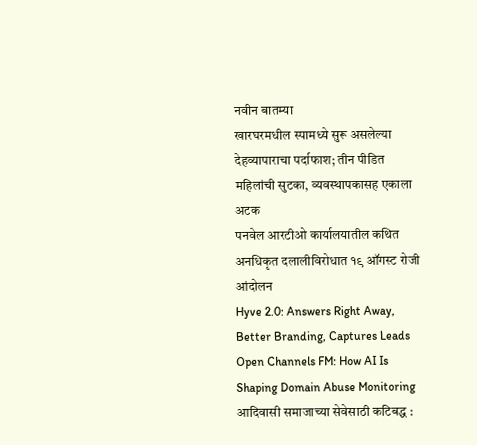नवीन बातम्या
खारघरमधील स्पामध्ये सुरू असलेल्या देहव्यापाराचा पर्दाफाश; तीन पीडित महिलांची सुटका, व्यवस्थापकासह एकाला अटक
पनवेल आरटीओ कार्यालयातील कथित अनधिकृत दलालीविरोधात १९ ऑगस्ट रोजी आंदोलन
Hyve 2.0: Answers Right Away, Better Branding, Captures Leads
Open Channels FM: How AI Is Shaping Domain Abuse Monitoring
आदिवासी समाजाच्या सेवेसाठी कटिबद्ध :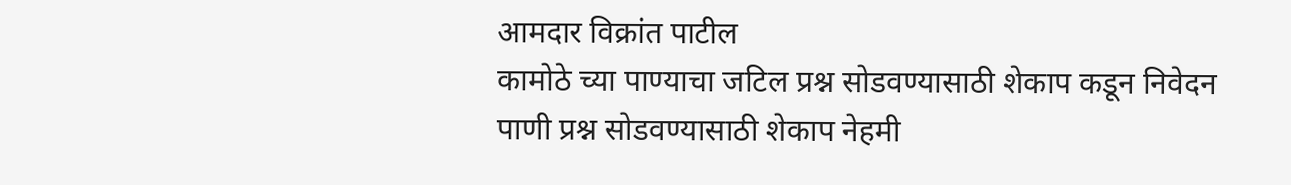आमदार विक्रांत पाटील
कामोठे च्या पाण्याचा जटिल प्रश्न सोडवण्यासाठी शेकाप कडून निवेदन
पाणी प्रश्न सोडवण्यासाठी शेकाप नेहमी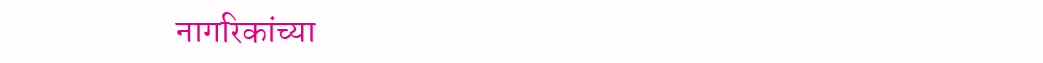नागरिकांच्या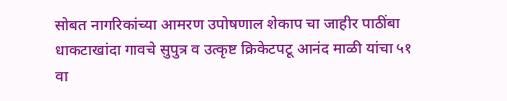सोबत नागरिकांच्या आमरण उपोषणाल शेकाप चा जाहीर पाठींबा
धाकटाखांदा गावचे सुपुत्र व उत्कृष्ट क्रिकेटपटू आनंद माळी यांचा ५१ वा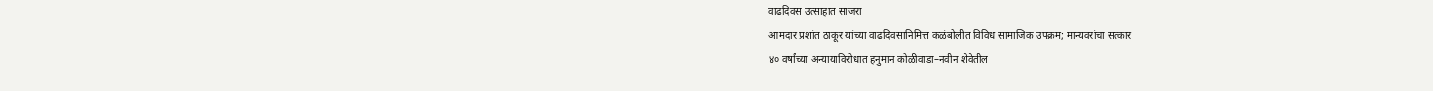वाढदिवस उत्साहात साजरा
आमदार प्रशांत ठाकूर यांच्या वाढदिवसानिमित्त कळंबोलीत विविध सामाजिक उपक्रम; मान्यवरांचा सत्कार
४० वर्षांच्या अन्यायाविरोधात हनुमान कोळीवाडा–नवीन शेवेतील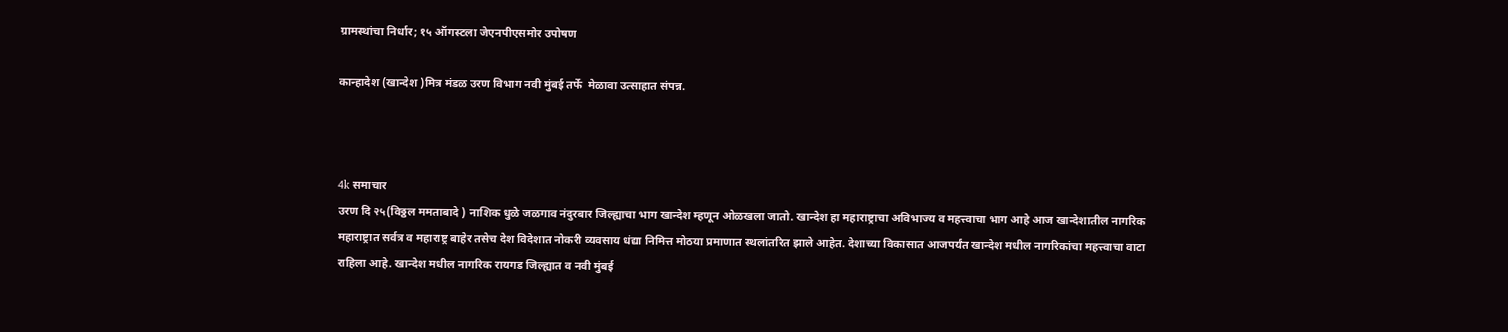ग्रामस्थांचा निर्धार; १५ ऑगस्टला जेएनपीएसमोर उपोषण

कान्हादेश (खान्देश )मित्र मंडळ उरण विभाग नवी मुंबई तर्फे  मेळावा उत्साहात संपन्न.



4k समाचार
उरण दि २५(विठ्ठल ममताबादे ) नाशिक धुळे जळगाव नंदुरबार जिल्ह्याचा भाग खान्देश म्हणून ओळखला जातो. खान्देश हा महाराष्ट्राचा अविभाज्य व महत्त्वाचा भाग आहे आज खान्देशातील नागरिक महाराष्ट्रात सर्वत्र व महाराष्ट्र बाहेर तसेच देश विदेशात नोकरी व्यवसाय धंद्या निमित्त मोठया प्रमाणात स्थलांतरित झाले आहेत. देशाच्या विकासात आजपर्यंत खान्देश मधील नागरिकांचा महत्त्वाचा वाटा राहिला आहे. खान्देश मधील नागरिक रायगड जिल्ह्यात व नवी मुंबई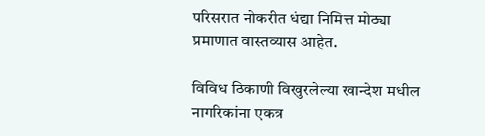परिसरात नोकरीत धंद्या निमित्त मोठ्या प्रमाणात वास्तव्यास आहेत.

विविध ठिकाणी विखुरलेल्या खान्देश मधील नागरिकांना एकत्र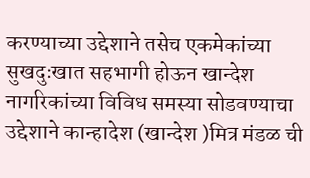करण्याच्या उद्देशाने तसेच एकमेकांच्या सुखदुःखात सहभागी होऊन खान्देश नागरिकांच्या विविध समस्या सोडवण्याचा उद्देशाने कान्हादेश (खान्देश )मित्र मंडळ ची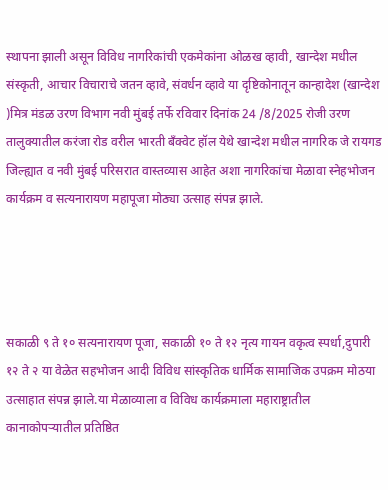स्थापना झाली असून विविध नागरिकांची एकमेकांना ओळख व्हावी, खान्देश मधील संस्कृती, आचार विचाराचे जतन व्हावे, संवर्धन व्हावे या दृष्टिकोनातून कान्हादेश (खान्देश )मित्र मंडळ उरण विभाग नवी मुंबई तर्फे रविवार दिनांक 24 /8/2025 रोजी उरण तालुक्यातील करंजा रोड वरील भारती बॅंक्वेट हॉल येथे खान्देश मधील नागरिक जे रायगड जिल्ह्यात व नवी मुंबई परिसरात वास्तव्यास आहेत अशा नागरिकांचा मेळावा स्नेहभोजन कार्यक्रम व सत्यनारायण महापूजा मोठ्या उत्साह संपन्न झाले.




सकाळी ९ ते १० सत्यनारायण पूजा, सकाळी १० ते १२ नृत्य गायन वकृत्व स्पर्धा,दुपारी १२ ते २ या वेळेत सहभोजन आदी विविध सांस्कृतिक धार्मिक सामाजिक उपक्रम मोठया उत्साहात संपन्न झाले.या मेळाव्याला व विविध कार्यक्रमाला महाराष्ट्रातील कानाकोपऱ्यातील प्रतिष्ठित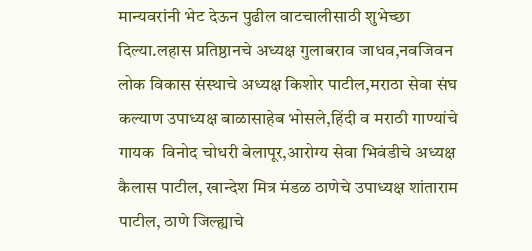मान्यवरांनी भेट देऊन पुढील वाटचालीसाठी शुभेच्छा दिल्या.लहास प्रतिष्ठानचे अध्यक्ष गुलाबराव जाधव,नवजिवन लोक विकास संस्थाचे अध्यक्ष किशोर पाटील,मराठा सेवा संघ कल्याण उपाध्यक्ष बाळासाहेब भोसले,हिंदी व मराठी गाण्यांचे गायक  विनोद चोधरी बेलापूर,आरोग्य सेवा भिवंडीचे अध्यक्ष कैलास पाटील, खान्देश मित्र मंडळ ठाणेचे उपाध्यक्ष शांताराम पाटील, ठाणे जिल्ह्याचे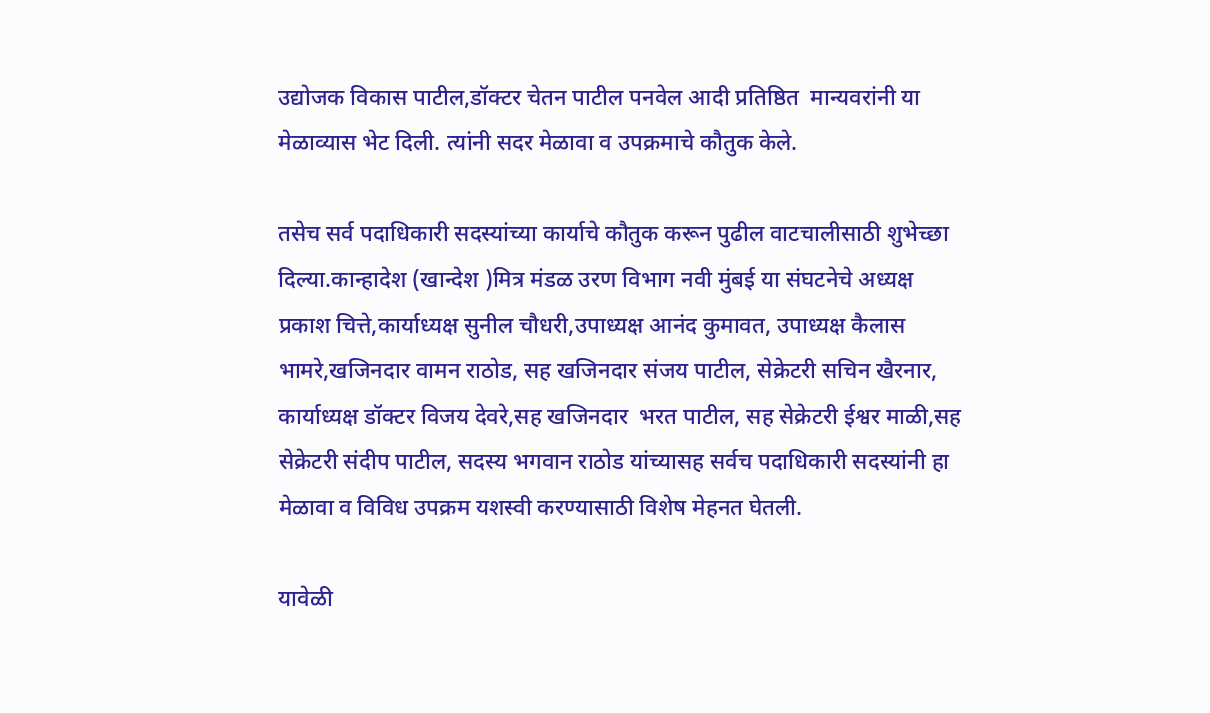उद्योजक विकास पाटील,डॉक्टर चेतन पाटील पनवेल आदी प्रतिष्ठित  मान्यवरांनी या मेळाव्यास भेट दिली. त्यांनी सदर मेळावा व उपक्रमाचे कौतुक केले.

तसेच सर्व पदाधिकारी सदस्यांच्या कार्याचे कौतुक करून पुढील वाटचालीसाठी शुभेच्छा दिल्या.कान्हादेश (खान्देश )मित्र मंडळ उरण विभाग नवी मुंबई या संघटनेचे अध्यक्ष प्रकाश चित्ते,कार्याध्यक्ष सुनील चौधरी,उपाध्यक्ष आनंद कुमावत, उपाध्यक्ष कैलास भामरे,खजिनदार वामन राठोड, सह खजिनदार संजय पाटील, सेक्रेटरी सचिन खैरनार, कार्याध्यक्ष डॉक्टर विजय देवरे,सह खजिनदार  भरत पाटील, सह सेक्रेटरी ईश्वर माळी,सह सेक्रेटरी संदीप पाटील, सदस्य भगवान राठोड यांच्यासह सर्वच पदाधिकारी सदस्यांनी हा मेळावा व विविध उपक्रम यशस्वी करण्यासाठी विशेष मेहनत घेतली.

यावेळी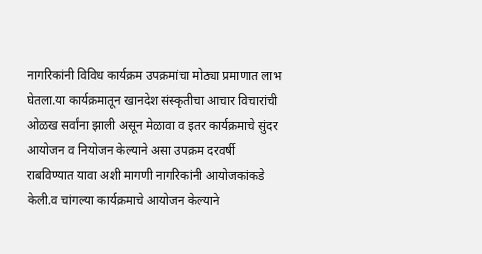नागरिकांनी विविध कार्यक्रम उपक्रमांचा मोठ्या प्रमाणात लाभ घेतला.या कार्यक्रमातून खानदेश संस्कृतीचा आचार विचारांची ओळख सर्वांना झाली असून मेळावा व इतर कार्यक्रमाचे सुंदर आयोजन व नियोजन केल्याने असा उपक्रम दरवर्षी राबविण्यात यावा अशी मागणी नागरिकांनी आयोजकांकडे केली.व चांगल्या कार्यक्रमाचे आयोजन केल्याने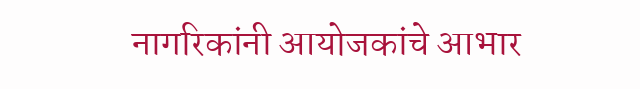नागरिकांनी आयोजकांचे आभार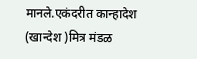मानले.एकंदरीत कान्हादेश (खान्देश )मित्र मंडळ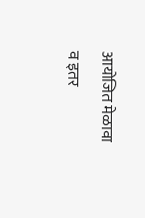आयोजित मेळावा व इतर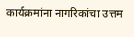कार्यक्रमांना नागरिकांचा उत्तम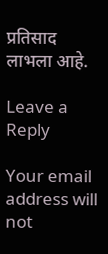प्रतिसाद लाभला आहे.

Leave a Reply

Your email address will not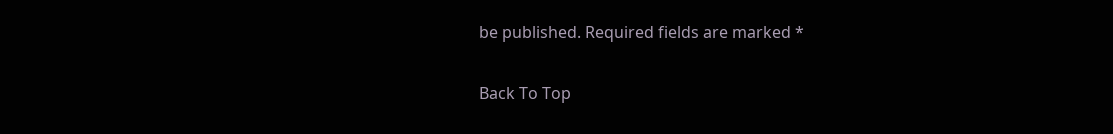be published. Required fields are marked *

Back To Top